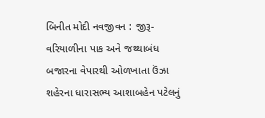બિનીત મોદી નવજીવન : જીરૂ-વરિયાળીના પાક અને જથ્થાબંધ બજારના વેપારથી ઓળખાતા ઉંઝા શહેરના ધારાસભ્ય આશાબહેન પટેલનું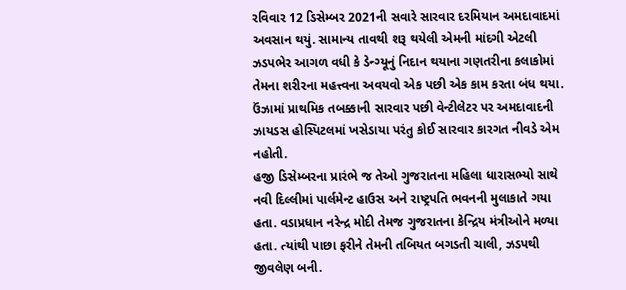રવિવાર 12 ડિસેમ્બર 2021ની સવારે સારવાર દરમિયાન અમદાવાદમાં અવસાન થયું. સામાન્ય તાવથી શરૂ થયેલી એમની માંદગી એટલી ઝડપભેર આગળ વધી કે ડેન્ગ્યૂનું નિદાન થયાના ગણતરીના કલાકોમાં તેમના શરીરના મહત્ત્વના અવયવો એક પછી એક કામ કરતા બંધ થયા. ઉંઝામાં પ્રાથમિક તબક્કાની સારવાર પછી વેન્ટીલેટર પર અમદાવાદની ઝાયડસ હોસ્પિટલમાં ખસેડાયા પરંતુ કોઈ સારવાર કારગત નીવડે એમ નહોતી.
હજી ડિસેમ્બરના પ્રારંભે જ તેઓ ગુજરાતના મહિલા ધારાસભ્યો સાથે નવી દિલ્લીમાં પાર્લમેન્ટ હાઉસ અને રાષ્ટ્રપતિ ભવનની મુલાકાતે ગયા હતા. વડાપ્રધાન નરેન્દ્ર મોદી તેમજ ગુજરાતના કેન્દ્રિય મંત્રીઓને મળ્યા હતા. ત્યાંથી પાછા ફરીને તેમની તબિયત બગડતી ચાલી, ઝડપથી જીવલેણ બની.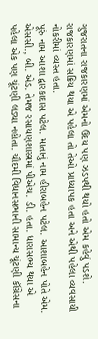ગુજરાતના રાજકારણમાં એમનો ઉદય પણ ઝડપથી થયો હતો એમ કહેવું પડશે. રાજકારણમાં સક્રિય થયા એ પહેલા તો તેઓ પ્રાધ્યાપક હતા અને એથી પહેલા વ્યવસાયી નોકરીમાં વ્યસ્ત હતા.
પૂરું નામ આશા દ્વારકાદાસ પટેલ. માતાનું નામ હીરાબહેન પટેલ. આશાબહેન પોતે એમ. એસસી., બી. એડ. તેમજ રસાયણશાસ્ત્રમાં પીએચ. ડી. હતા. ધારાસભ્ય થયા એ પહેલા એક પણ ચૂંટણી લડ્યા નહોતા. ચૌદમી વિધાનસભાની સામાન્ય ચૂંટણી કૉંગ્રેસના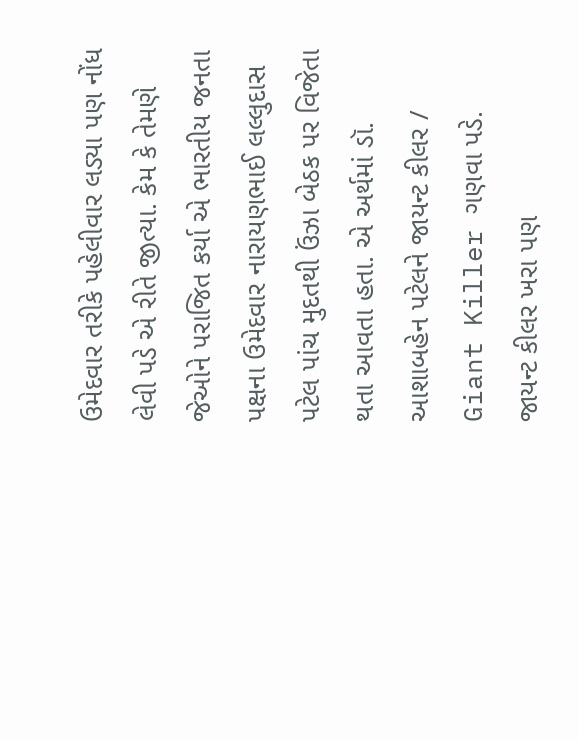ઉમેદવાર તરીકે પહેલીવાર લડ્યા પણ નોંધ લેવી પડે એ રીતે જીત્યા. કેમ કે તેમણે જેઓને પરાજિત કર્યા એ ભારતીય જનતા પક્ષના ઉમેદવાર નારાયણભાઈ લલ્લુદાસ પટેલ પાંચ મુદતથી ઉંઝા બેઠક પર વિજેતા થતા આવતા હતા. એ અર્થમાં ડૉ. આશાબહેન પટેલને જાયન્ટ કીલર / Giant Killer ગણવા પડે.
જાયન્ટ કીલર ખરા પણ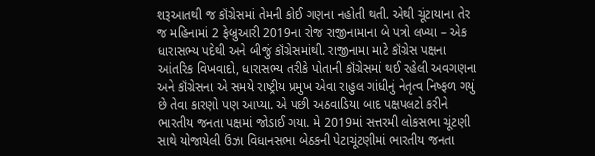શરૂઆતથી જ કૉંગ્રેસમાં તેમની કોઈ ગણના નહોતી થતી. એથી ચૂંટાયાના તેર જ મહિનામાં 2 ફેબ્રુઆરી 2019ના રોજ રાજીનામાના બે પત્રો લખ્યા – એક ધારાસભ્ય પદેથી અને બીજું કૉંગ્રેસમાંથી. રાજીનામા માટે કૉંગ્રેસ પક્ષના આંતરિક વિખવાદો, ધારાસભ્ય તરીકે પોતાની કૉંગ્રેસમાં થઈ રહેલી અવગણના અને કૉંગ્રેસના એ સમયે રાષ્ટ્રીય પ્રમુખ એવા રાહુલ ગાંધીનું નેતૃત્વ નિષ્ફળ ગયું છે તેવા કારણો પણ આપ્યા. એ પછી અઠવાડિયા બાદ પક્ષપલટો કરીને ભારતીય જનતા પક્ષમાં જોડાઈ ગયા. મે 2019માં સત્તરમી લોકસભા ચૂંટણી સાથે યોજાયેલી ઉંઝા વિધાનસભા બેઠકની પેટાચૂંટણીમાં ભારતીય જનતા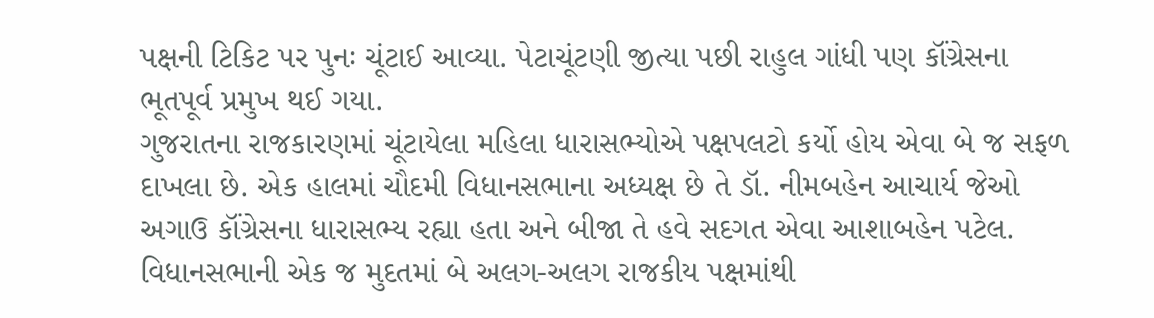પક્ષની ટિકિટ પર પુનઃ ચૂંટાઈ આવ્યા. પેટાચૂંટણી જીત્યા પછી રાહુલ ગાંધી પણ કૉંગ્રેસના ભૂતપૂર્વ પ્રમુખ થઈ ગયા.
ગુજરાતના રાજકારણમાં ચૂંટાયેલા મહિલા ધારાસભ્યોએ પક્ષપલટો કર્યો હોય એવા બે જ સફળ દાખલા છે. એક હાલમાં ચૌદમી વિધાનસભાના અધ્યક્ષ છે તે ડૉ. નીમબહેન આચાર્ય જેઓ અગાઉ કૉંગ્રેસના ધારાસભ્ય રહ્યા હતા અને બીજા તે હવે સદગત એવા આશાબહેન પટેલ. વિધાનસભાની એક જ મુદતમાં બે અલગ-અલગ રાજકીય પક્ષમાંથી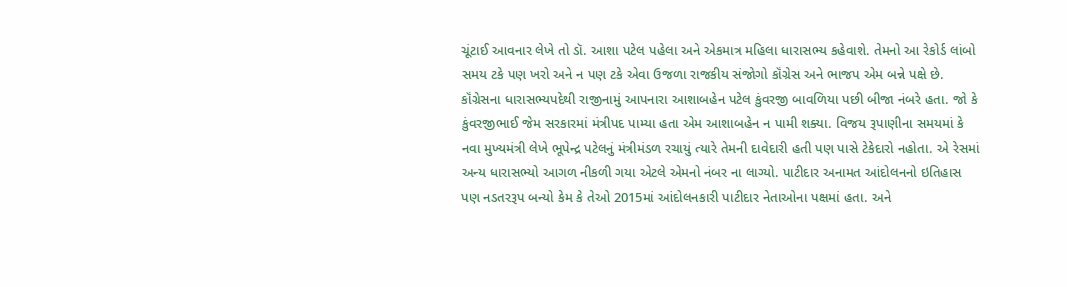ચૂંટાઈ આવનાર લેખે તો ડૉ. આશા પટેલ પહેલા અને એકમાત્ર મહિલા ધારાસભ્ય કહેવાશે. તેમનો આ રેકોર્ડ લાંબો સમય ટકે પણ ખરો અને ન પણ ટકે એવા ઉજળા રાજકીય સંજોગો કૉંગ્રેસ અને ભાજપ એમ બન્ને પક્ષે છે.
કૉંગ્રેસના ધારાસભ્યપદેથી રાજીનામું આપનારા આશાબહેન પટેલ કુંવરજી બાવળિયા પછી બીજા નંબરે હતા. જો કે કુંવરજીભાઈ જેમ સરકારમાં મંત્રીપદ પામ્યા હતા એમ આશાબહેન ન પામી શક્યા. વિજય રૂપાણીના સમયમાં કે નવા મુખ્યમંત્રી લેખે ભૂપેન્દ્ર પટેલનું મંત્રીમંડળ રચાયું ત્યારે તેમની દાવેદારી હતી પણ પાસે ટેકેદારો નહોતા. એ રેસમાં અન્ય ધારાસભ્યો આગળ નીકળી ગયા એટલે એમનો નંબર ના લાગ્યો. પાટીદાર અનામત આંદોલનનો ઇતિહાસ પણ નડતરરૂપ બન્યો કેમ કે તેઓ 2015માં આંદોલનકારી પાટીદાર નેતાઓના પક્ષમાં હતા. અને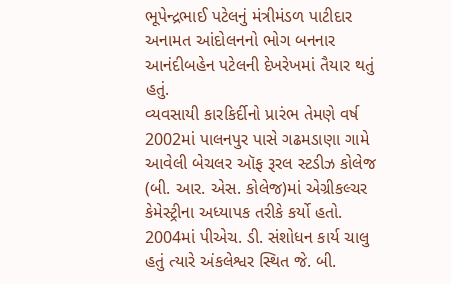ભૂપેન્દ્રભાઈ પટેલનું મંત્રીમંડળ પાટીદાર અનામત આંદોલનનો ભોગ બનનાર આનંદીબહેન પટેલની દેખરેખમાં તૈયાર થતું હતું.
વ્યવસાયી કારકિર્દીનો પ્રારંભ તેમણે વર્ષ 2002માં પાલનપુર પાસે ગઢમડાણા ગામે આવેલી બેચલર ઑફ રૂરલ સ્ટડીઝ કોલેજ (બી. આર. એસ. કોલેજ)માં એગ્રીકલ્ચર કેમેસ્ટ્રીના અધ્યાપક તરીકે કર્યો હતો. 2004માં પીએચ. ડી. સંશોધન કાર્ય ચાલુ હતું ત્યારે અંકલેશ્વર સ્થિત જે. બી.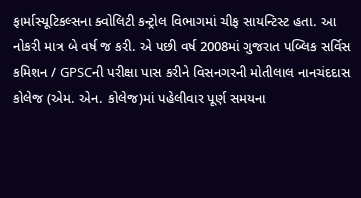ફાર્માસ્યૂટિકલ્સના ક્વોલિટી કન્ટ્રોલ વિભાગમાં ચીફ સાયન્ટિસ્ટ હતા. આ નોકરી માત્ર બે વર્ષ જ કરી. એ પછી વર્ષ 2008માં ગુજરાત પબ્લિક સર્વિસ કમિશન / GPSCની પરીક્ષા પાસ કરીને વિસનગરની મોતીલાલ નાનચંદદાસ કોલેજ (એમ. એન. કોલેજ)માં પહેલીવાર પૂર્ણ સમયના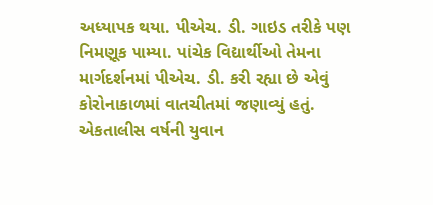અધ્યાપક થયા. પીએચ. ડી. ગાઇડ તરીકે પણ નિમણૂક પામ્યા. પાંચેક વિદ્યાર્થીઓ તેમના માર્ગદર્શનમાં પીએચ. ડી. કરી રહ્યા છે એવું કોરોનાકાળમાં વાતચીતમાં જણાવ્યું હતું.
એકતાલીસ વર્ષની યુવાન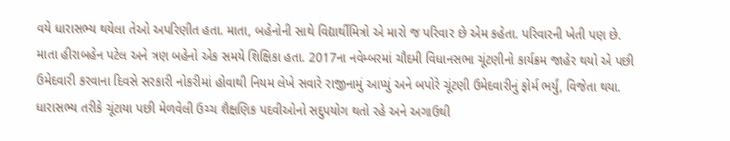વયે ધારાસભ્ય થયેલા તેઓ અપરિણીત હતા. માતા, બહેનોની સાથે વિદ્યાર્થીમિત્રો એ મારો જ પરિવાર છે એમ કહેતા. પરિવારની ખેતી પણ છે. માતા હીરાબહેન પટેલ અને ત્રણ બહેનો એક સમયે શિક્ષિકા હતા. 2017ના નવેમ્બરમાં ચૌદમી વિધાનસભા ચૂંટણીનો કાર્યક્રમ જાહેર થયો એ પછી ઉમેદવારી કરવાના દિવસે સરકારી નોકરીમાં હોવાથી નિયમ લેખે સવારે રાજીનામું આપ્યું અને બપોરે ચૂંટણી ઉમેદવારીનું ફોર્મ ભર્યું, વિજેતા થયા. ધારાસભ્ય તરીકે ચૂંટાયા પછી મેળવેલી ઉચ્ચ શૈક્ષણિક પદવીઓનો સદુપયોગ થતો રહે અને અગાઉથી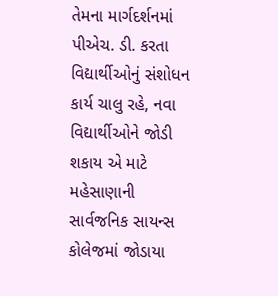તેમના માર્ગદર્શનમાં પીએચ. ડી. કરતા વિદ્યાર્થીઓનું સંશોધન કાર્ય ચાલુ રહે, નવા વિદ્યાર્થીઓને જોડી શકાય એ માટે મહેસાણાની સાર્વજનિક સાયન્સ કોલેજમાં જોડાયા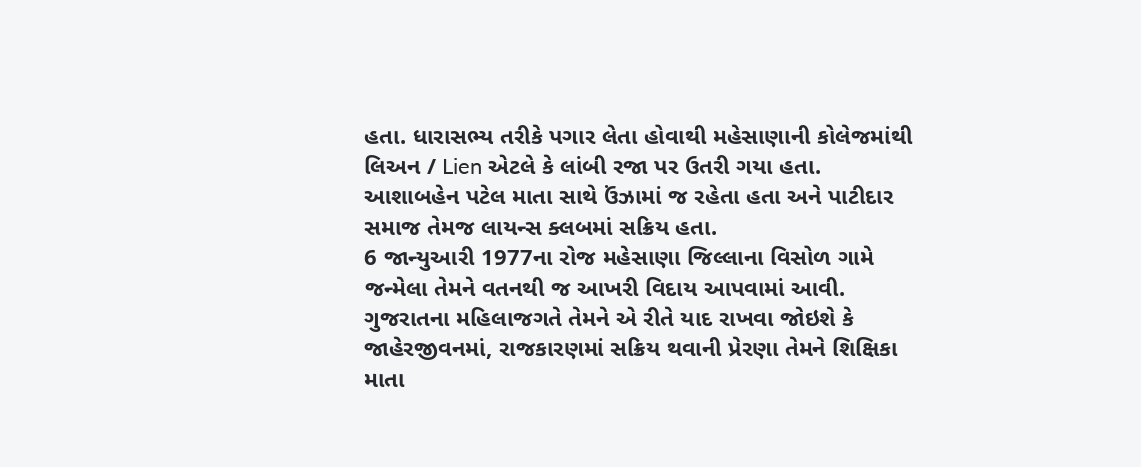હતા. ધારાસભ્ય તરીકે પગાર લેતા હોવાથી મહેસાણાની કોલેજમાંથી લિઅન / Lien એટલે કે લાંબી રજા પર ઉતરી ગયા હતા. આશાબહેન પટેલ માતા સાથે ઉંઝામાં જ રહેતા હતા અને પાટીદાર સમાજ તેમજ લાયન્સ ક્લબમાં સક્રિય હતા.
6 જાન્યુઆરી 1977ના રોજ મહેસાણા જિલ્લાના વિસોળ ગામે જન્મેલા તેમને વતનથી જ આખરી વિદાય આપવામાં આવી. ગુજરાતના મહિલાજગતે તેમને એ રીતે યાદ રાખવા જોઇશે કે જાહેરજીવનમાં, રાજકારણમાં સક્રિય થવાની પ્રેરણા તેમને શિક્ષિકા માતા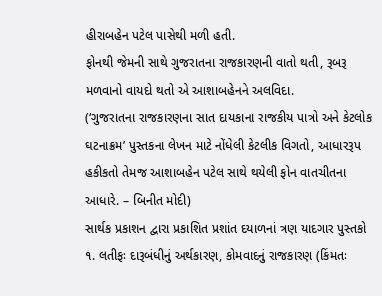હીરાબહેન પટેલ પાસેથી મળી હતી.
ફોનથી જેમની સાથે ગુજરાતના રાજકારણની વાતો થતી, રૂબરૂ મળવાનો વાયદો થતો એ આશાબહેનને અલવિદા.
(‘ગુજરાતના રાજકારણના સાત દાયકાના રાજકીય પાત્રો અને કેટલોક ઘટનાક્રમ’ પુસ્તકના લેખન માટે નોંધેલી કેટલીક વિગતો, આધારરૂપ હકીકતો તેમજ આશાબહેન પટેલ સાથે થયેલી ફોન વાતચીતના આધારે. – બિનીત મોદી)
સાર્થક પ્રકાશન દ્વારા પ્રકાશિત પ્રશાંત દયાળનાં ત્રણ યાદગાર પુસ્તકો
૧. લતીફઃ દારૂબંધીનું અર્થકારણ, કોમવાદનું રાજકારણ (કિંમતઃ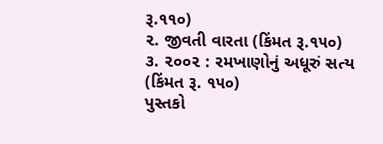રૂ.૧૧૦)
૨. જીવતી વારતા (કિંમત રૂ.૧૫૦)
૩. ૨૦૦૨ : રમખાણોનું અધૂરું સત્ય (કિંમત રૂ. ૧૫૦)
પુસ્તકો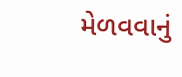મેળવવાનું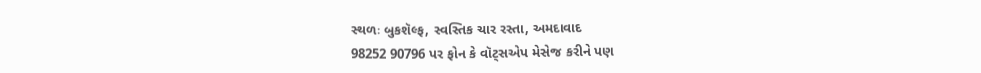સ્થળઃ બુકશૅલ્ફ, સ્વસ્તિક ચાર રસ્તા, અમદાવાદ
98252 90796 પર ફોન કે વૉટ્સએપ મેસેજ કરીને પણ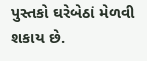પુસ્તકો ઘરેબેઠાં મેળવી શકાય છે.